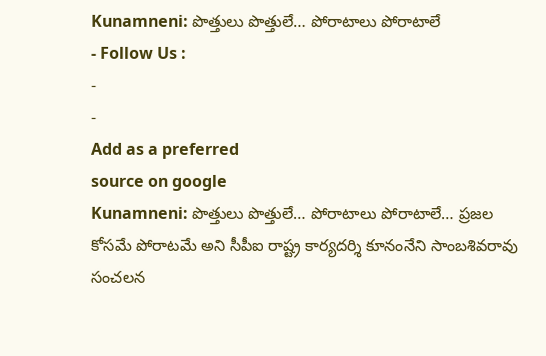Kunamneni: పొత్తులు పొత్తులే… పోరాటాలు పోరాటాలే
- Follow Us :
-
-
Add as a preferred
source on google
Kunamneni: పొత్తులు పొత్తులే… పోరాటాలు పోరాటాలే… ప్రజల కోసమే పోరాటమే అని సీపీఐ రాష్ట్ర కార్యదర్శి కూనంనేని సాంబశివరావు సంచలన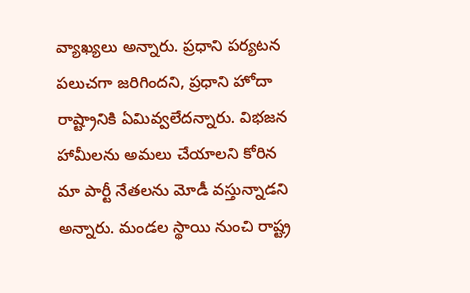వ్యాఖ్యలు అన్నారు. ప్రధాని పర్యటన పలుచగా జరిగిందని, ప్రధాని హోదా రాష్ట్రానికి ఏమివ్వలేదన్నారు. విభజన హామీలను అమలు చేయాలని కోరిన మా పార్టీ నేతలను మోడీ వస్తున్నాడని అన్నారు. మండల స్థాయి నుంచి రాష్ట్ర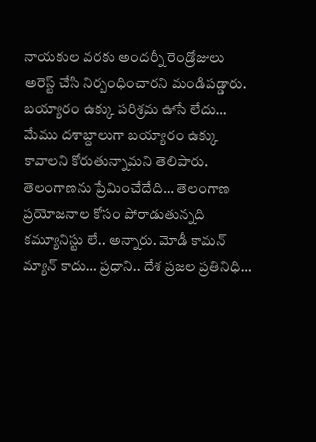నాయకుల వరకు అందర్నీ రెండ్రోజులు అరెస్ట్ చేసి నిర్బంధించారని మండిపడ్డారు. బయ్యారం ఉక్కు పరిశ్రమ ఊసే లేదు… మేము దశాబ్దాలుగా బయ్యారం ఉక్కు కావాలని కోరుతున్నామని తెలిపారు. తెలంగాణను ప్రేమించేదేది… తెలంగాణ ప్రయోజనాల కోసం పోరాడుతున్నది కమ్యూనిస్టు లే.. అన్నారు. మోడీ కామన్ మ్యాన్ కాదు… ప్రధాని.. దేశ ప్రజల ప్రతినిధి…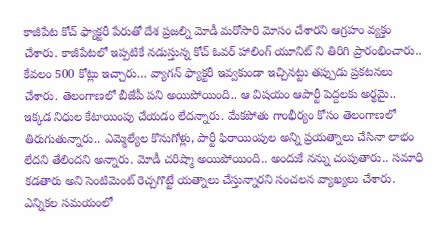కాజీపేట కోచ్ ఫ్యాక్టరీ పేరుతో దేశ ప్రజల్ని మోడీ మరోసారి మోసం చేశారని ఆగ్రహం వ్యక్తం చేశారు. కాజీపేటలో ఇప్పటికే నడుస్తున్న కోచ్ ఓవర్ హాలింగ్ యూనిట్ ని తిరిగి ప్రారంభించారు.. కేవలం 500 కోట్లు ఇచ్చారు… వ్యాగన్ ఫ్యాక్టరీ ఇవ్వకుండా ఇచ్చినట్టు తప్పుడు ప్రకటనలు చేశారు. తెలంగాణలో బీజేపీ పని అయిపోయింది.. ఆ విషయం ఆపార్టీ పెద్దలకు అర్థమై.. ఇక్కడ నిధుల కేటాయింపు చేయడం లేదన్నారు. మేకపోతు గాంభీర్యం కోసం తెలంగాణలో తిరుగుతున్నారు.. ఎమ్మెల్యేల కొనుగోళ్లు, పార్టీ ఫిరాయింపుల అన్ని ప్రయత్నాలు చేసినా లాభం లేదని తేలిందని అన్నారు. మోడీ చరిష్మా అయిపోయింది.. అందుకే నన్ను చంపుతారు.. సమాధి కడతారు అని సెంటిమెంట్ రెచ్చగొట్టే యత్నాలు చేస్తున్నారని సంచలన వ్యాఖ్యలు చేశారు. ఎన్నికల సమయంలో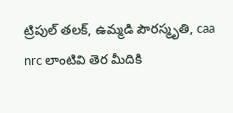ట్రిపుల్ తలక్, ఉమ్మడి పౌరస్మృతి, caa nrc లాంటివి తెర మీదికి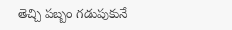తెచ్చి పబ్బం గడుపుకునే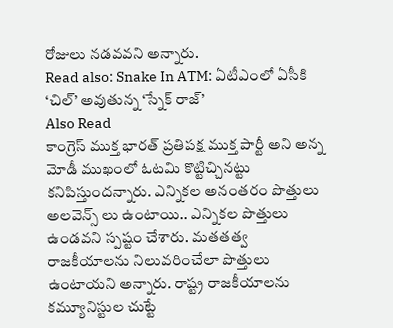రోజులు నడవవని అన్నారు.
Read also: Snake In ATM: ఏటీఎంలో ఏసీకి ‘చిల్’ అవుతున్న ‘స్నేక్ రాజ్’
Also Read
కాంగ్రెస్ ముక్త భారత్ ప్రతిపక్ష ముక్త పార్టీ అని అన్న మోడీ ముఖంలో ఓటమి కొట్టిచ్చినట్టు కనిపిస్తుందన్నారు. ఎన్నికల అనంతరం పొత్తులు అలవెన్స్ లు ఉంటాయి.. ఎన్నికల పొత్తులు ఉండవని స్పష్టం చేశారు. మతతత్వ రాజకీయాలను నిలువరించేలా పొత్తులు ఉంటాయని అన్నారు. రాష్ట్ర రాజకీయాలను కమ్యూనిస్టుల చుట్టే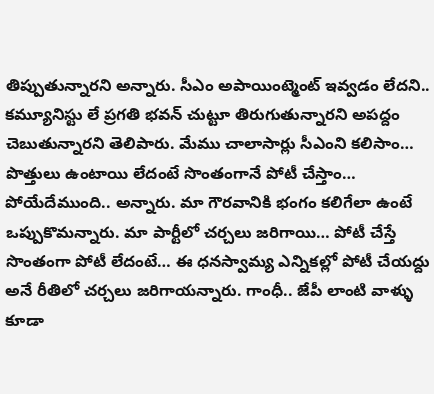తిప్పుతున్నారని అన్నారు. సీఎం అపాయింట్మెంట్ ఇవ్వడం లేదని.. కమ్యూనిస్టు లే ప్రగతి భవన్ చుట్టూ తిరుగుతున్నారని అపద్దం చెబుతున్నారని తెలిపారు. మేము చాలాసార్లు సీఎంని కలిసాం… పొత్తులు ఉంటాయి లేదంటే సొంతంగానే పోటీ చేస్తాం… పోయేదేముంది.. అన్నారు. మా గౌరవానికి భంగం కలిగేలా ఉంటే ఒప్పుకొమన్నారు. మా పార్టీలో చర్చలు జరిగాయి… పోటీ చేస్తే సొంతంగా పోటీ లేదంటే… ఈ ధనస్వామ్య ఎన్నికల్లో పోటీ చేయద్దు అనే రీతిలో చర్చలు జరిగాయన్నారు. గాంధీ.. జేపీ లాంటి వాళ్ళు కూడా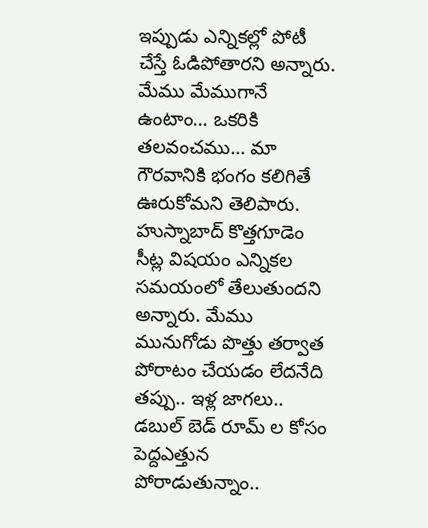ఇప్పుడు ఎన్నికల్లో పోటీ చేస్తే ఓడిపోతారని అన్నారు. మేము మేముగానే ఉంటాం… ఒకరికి తలవంచము… మా గౌరవానికి భంగం కలిగితే ఊరుకోమని తెలిపారు. హుస్నాబాద్ కొత్తగూడెం సీట్ల విషయం ఎన్నికల సమయంలో తేలుతుందని అన్నారు. మేము మునుగోడు పొత్తు తర్వాత పోరాటం చేయడం లేదనేది తప్పు.. ఇళ్ల జాగలు.. డబుల్ బెడ్ రూమ్ ల కోసం పెద్దఎత్తున పోరాడుతున్నాం..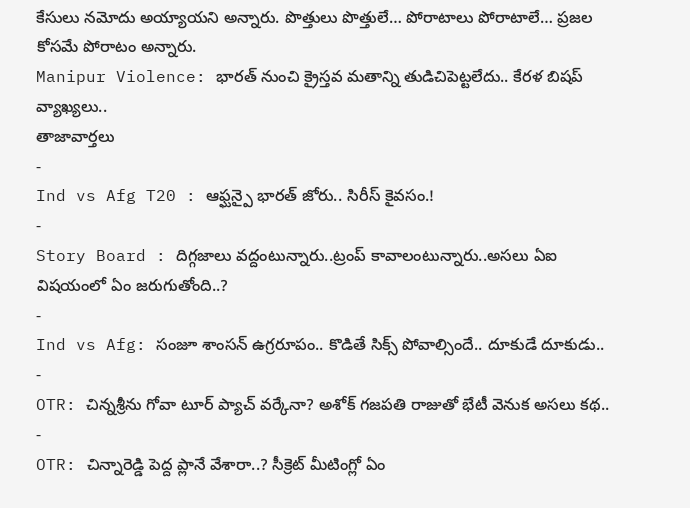కేసులు నమోదు అయ్యాయని అన్నారు. పొత్తులు పొత్తులే… పోరాటాలు పోరాటాలే… ప్రజల కోసమే పోరాటం అన్నారు.
Manipur Violence: భారత్ నుంచి క్రైస్తవ మతాన్ని తుడిచిపెట్టలేదు.. కేరళ బిషప్ వ్యాఖ్యలు..
తాజావార్తలు
-
Ind vs Afg T20 : ఆఫ్ఘన్పై భారత్ జోరు.. సిరీస్ కైవసం.!
-
Story Board : దిగ్గజాలు వద్దంటున్నారు..ట్రంప్ కావాలంటున్నారు..అసలు ఏఐ విషయంలో ఏం జరుగుతోంది..?
-
Ind vs Afg: సంజూ శాంసన్ ఉగ్రరూపం.. కొడితే సిక్స్ పోవాల్సిందే.. దూకుడే దూకుడు..
-
OTR: చిన్నశ్రీను గోవా టూర్ ప్యాచ్ వర్కేనా? అశోక్ గజపతి రాజుతో భేటీ వెనుక అసలు కథ..
-
OTR: చిన్నారెడ్డి పెద్ద ప్లానే వేశారా..? సీక్రెట్ మీటింగ్లో ఏం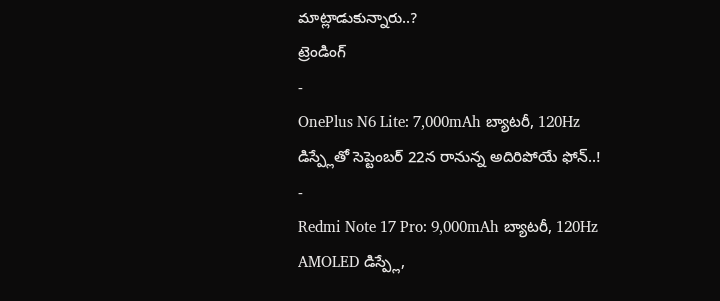మాట్లాడుకున్నారు..?
ట్రెండింగ్
-
OnePlus N6 Lite: 7,000mAh బ్యాటరీ, 120Hz డిస్ప్లేతో సెప్టెంబర్ 22న రానున్న అదిరిపోయే ఫోన్..!
-
Redmi Note 17 Pro: 9,000mAh బ్యాటరీ, 120Hz AMOLED డిస్ప్లే,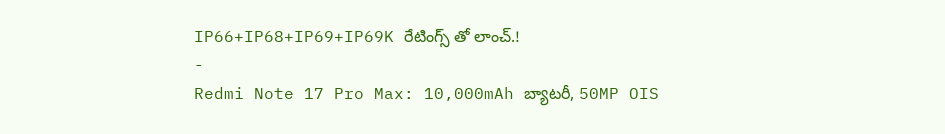IP66+IP68+IP69+IP69K రేటింగ్స్ తో లాంచ్.!
-
Redmi Note 17 Pro Max: 10,000mAh బ్యాటరీ, 50MP OIS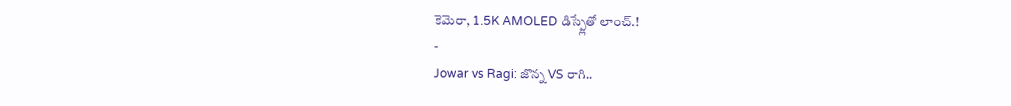కెమెరా, 1.5K AMOLED డిస్ప్లేతో లాంచ్.!
-
Jowar vs Ragi: జొన్న VS రాగి..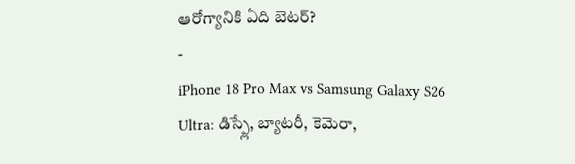ఆరోగ్యానికి ఏది బెటర్?
-
iPhone 18 Pro Max vs Samsung Galaxy S26 Ultra: డిస్ప్లే, బ్యాటరీ, కెమెరా,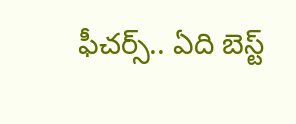ఫీచర్స్.. ఏది బెస్ట్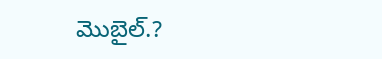మొబైల్.?